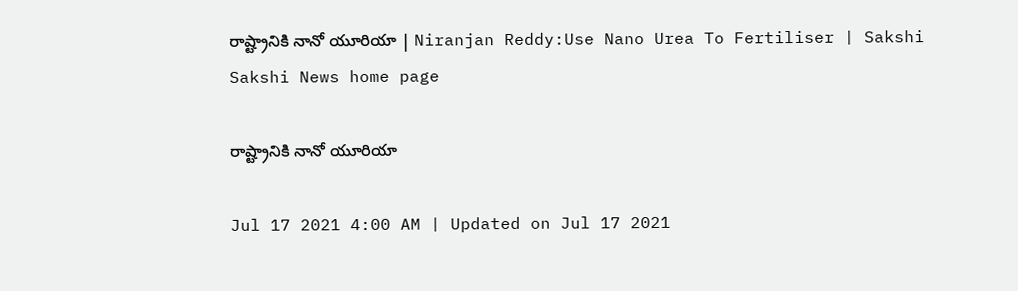రాష్ట్రానికి నానో యూరియా | Niranjan Reddy:Use Nano Urea To Fertiliser | Sakshi
Sakshi News home page

రాష్ట్రానికి నానో యూరియా

Jul 17 2021 4:00 AM | Updated on Jul 17 2021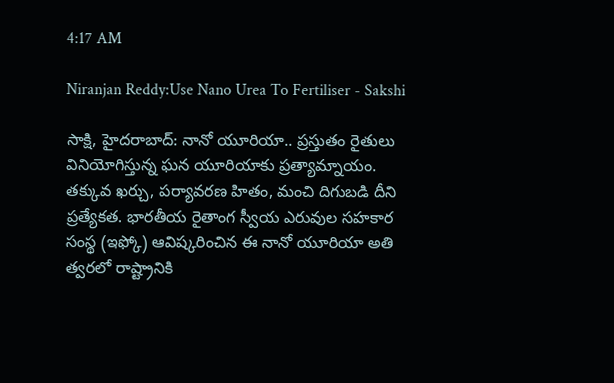4:17 AM

Niranjan Reddy:Use Nano Urea To Fertiliser - Sakshi

సాక్షి, హైదరాబాద్‌: నానో యూరియా.. ప్రస్తుతం రైతులు వినియోగిస్తున్న ఘన యూరియాకు ప్రత్యామ్నాయం. తక్కువ ఖర్చు, పర్యావరణ హితం, మంచి దిగుబడి దీని ప్రత్యేకత. భారతీయ రైతాంగ స్వీయ ఎరువుల సహకార సంస్థ (ఇఫ్కో) ఆవిష్కరించిన ఈ నానో యూరియా అతి త్వరలో రాష్ట్రానికి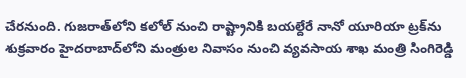చేరనుంది. గుజరాత్‌లోని కలోల్‌ నుంచి రాష్ట్రానికి బయల్దేరే నానో యూరియా ట్రక్‌ను శుక్రవారం హైదరాబాద్‌లోని మంత్రుల నివాసం నుంచి వ్యవసాయ శాఖ మంత్రి సింగిరెడ్డి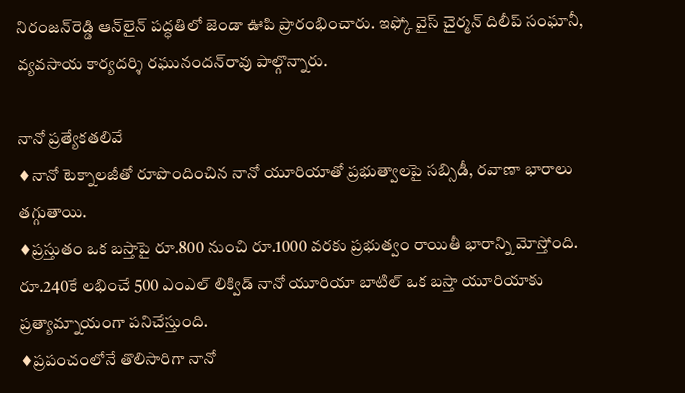నిరంజన్‌రెడ్డి ఆన్‌లైన్‌ పద్ధతిలో జెండా ఊపి ప్రారంభించారు. ఇఫ్కో వైస్‌ చైర్మన్‌ దిలీప్‌ సంఘానీ, వ్యవసాయ కార్యదర్శి రఘునందన్‌రావు పాల్గొన్నారు.

నానో ప్రత్యేకతలివే
♦నానో టెక్నాలజీతో రూపొందించిన నానో యూరియాతో ప్రభుత్వాలపై సబ్సిడీ, రవాణా భారాలు తగ్గుతాయి.
♦ప్రస్తుతం ఒక బస్తాపై రూ.800 నుంచి రూ.1000 వరకు ప్రభుత్వం రాయితీ భారాన్ని మోస్తోంది. రూ.240కే లభించే 500 ఎంఎల్‌ లిక్విడ్‌ నానో యూరియా బాటిల్‌ ఒక బస్తా యూరియాకు ప్రత్యామ్నాయంగా పనిచేస్తుంది.
♦ప్రపంచంలోనే తొలిసారిగా నానో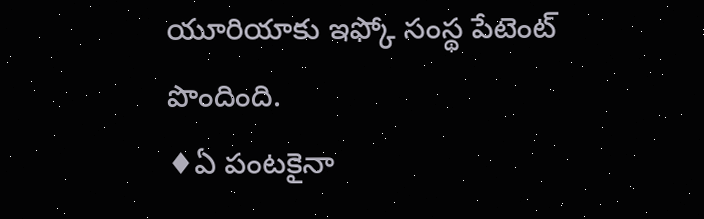యూరియాకు ఇఫ్కో సంస్థ పేటెంట్‌ పొందింది.
♦ఏ పంటకైనా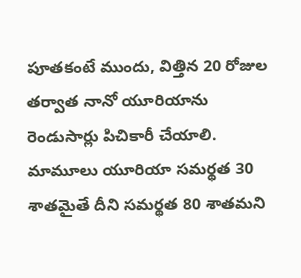పూతకంటే ముందు, విత్తిన 20 రోజుల తర్వాత నానో యూరియాను రెండుసార్లు పిచికారీ చేయాలి. మామూలు యూరియా సమర్థత 30 శాతమైతే దీని సమర్థత 80 శాతమని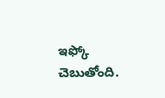ఇఫ్కో చెబుతోంది.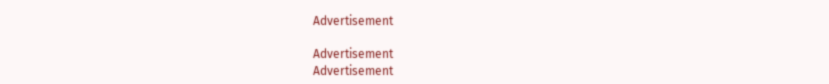Advertisement

Advertisement
Advertisement